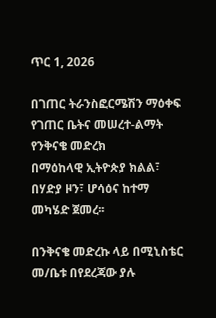ጥር 1, 2026

በገጠር ትራንስፎርሜሽን ማዕቀፍ የገጠር ቤትና መሠረተ-ልማት የንቅናቄ መድረክ
በማዕከላዊ ኢትዮጵያ ክልል፣ በሃድያ ዞን፣ ሆሳዕና ከተማ መካሄድ ጀመረ፡፡

በንቅናቄ መድረኩ ላይ በሚኒስቴር መ/ቤቱ በየደረጃው ያሉ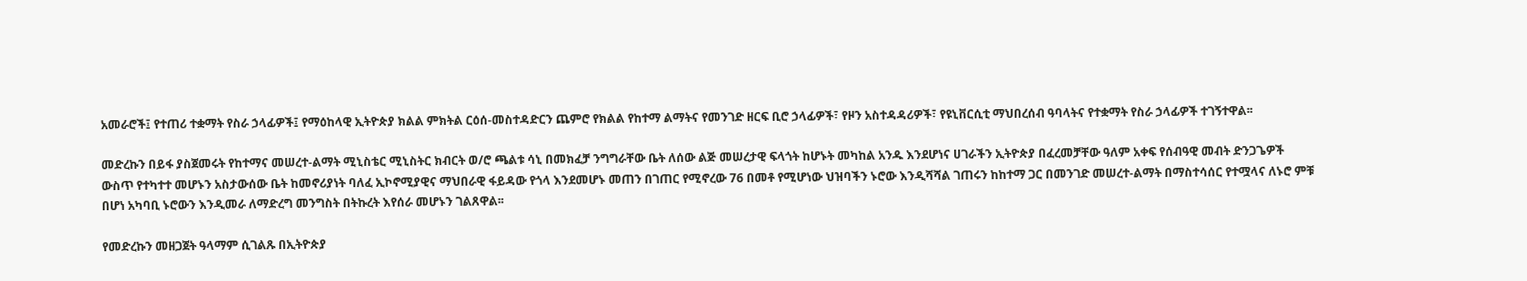አመራሮች፤ የተጠሪ ተቋማት የስራ ኃላፊዎች፤ የማዕከላዊ ኢትዮጵያ ክልል ምክትል ርዕሰ-መስተዳድርን ጨምሮ የክልል የከተማ ልማትና የመንገድ ዘርፍ ቢሮ ኃላፊዎች፣ የዞን አስተዳዳሪዎች፣ የዩኒቨርሲቲ ማህበረሰብ ዓባላትና የተቋማት የስራ ኃላፊዎች ተገኝተዋል፡፡

መድረኩን በይፋ ያስጀመሩት የከተማና መሠረተ-ልማት ሚኒስቴር ሚኒስትር ክብርት ወ/ሮ ጫልቱ ሳኒ በመክፈቻ ንግግራቸው ቤት ለሰው ልጅ መሠረታዊ ፍላጎት ከሆኑት መካከል አንዱ እንደሆነና ሀገራችን ኢትዮጵያ በፈረመቻቸው ዓለም አቀፍ የሰብዓዊ መብት ድንጋጌዎች ውስጥ የተካተተ መሆኑን አስታውሰው ቤት ከመኖሪያነት ባለፈ ኢኮኖሚያዊና ማህበራዊ ፋይዳው የጎላ እንደመሆኑ መጠን በገጠር የሚኖረው 76 በመቶ የሚሆነው ህዝባችን ኑሮው እንዲሻሻል ገጠሩን ከከተማ ጋር በመንገድ መሠረተ-ልማት በማስተሳሰር የተሟላና ለኑሮ ምቹ በሆነ አካባቢ ኑሮውን እንዲመራ ለማድረግ መንግስት በትኩረት እየሰራ መሆኑን ገልጸዋል፡፡

የመድረኩን መዘጋጀት ዓላማም ሲገልጹ በኢትዮጵያ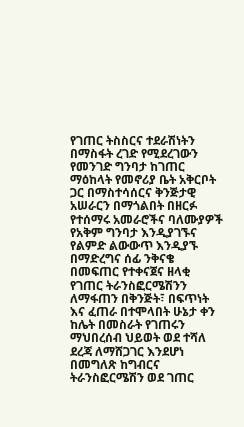የገጠር ትስስርና ተደራሽነትን በማስፋት ረገድ የሚደረገውን የመንገድ ግንባታ ከገጠር ማዕከላት የመኖሪያ ቤት አቅርቦት ጋር በማስተሳሰርና ቅንጅታዊ አሠራርን በማጎልበት በዘርፉ የተሰማሩ አመራሮችና ባለሙያዎች የአቅም ግንባታ እንዲያገኙና የልምድ ልውውጥ እንዲያኙ በማድረግና ሰፊ ንቅናቄ በመፍጠር የተቀናጀና ዘላቂ የገጠር ትራንስፎርሜሽንን ለማፋጠን በቅንጅት፣ በፍጥነት እና ፈጠራ በተሞላበት ሁኔታ ቀን ከሌት በመስራት የገጠሩን ማህበረሰብ ህይወት ወደ ተሻለ ደረጃ ለማሸጋገር እንደሆነ በመግለጽ ከግብርና ትራንስፎርሜሽን ወደ ገጠር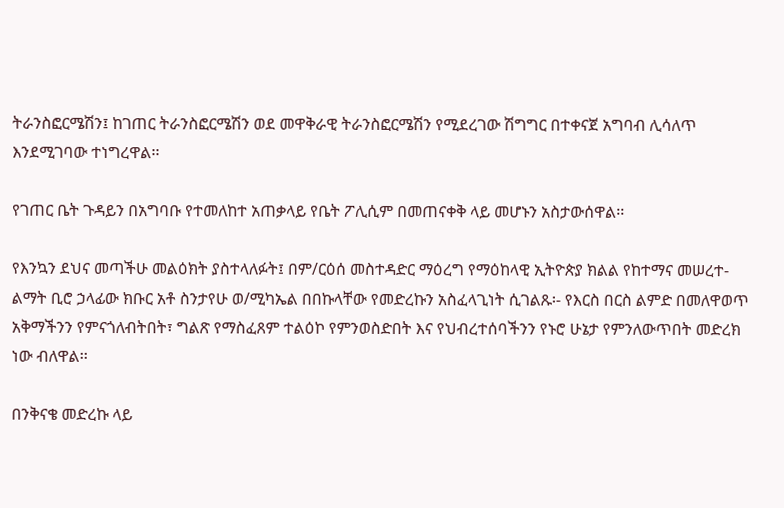ትራንስፎርሜሽን፤ ከገጠር ትራንስፎርሜሽን ወደ መዋቅራዊ ትራንስፎርሜሽን የሚደረገው ሽግግር በተቀናጀ አግባብ ሊሳለጥ እንደሚገባው ተነግረዋል፡፡

የገጠር ቤት ጉዳይን በአግባቡ የተመለከተ አጠቃላይ የቤት ፖሊሲም በመጠናቀቅ ላይ መሆኑን አስታውሰዋል፡፡

የእንኳን ደህና መጣችሁ መልዕክት ያስተላለፉት፤ በም/ርዕሰ መስተዳድር ማዕረግ የማዕከላዊ ኢትዮጵያ ክልል የከተማና መሠረተ-ልማት ቢሮ ኃላፊው ክቡር አቶ ስንታየሁ ወ/ሚካኤል በበኩላቸው የመድረኩን አስፈላጊነት ሲገልጹ፡- የእርስ በርስ ልምድ በመለዋወጥ አቅማችንን የምናጎለብትበት፣ ግልጽ የማስፈጸም ተልዕኮ የምንወስድበት እና የህብረተሰባችንን የኑሮ ሁኔታ የምንለውጥበት መድረክ ነው ብለዋል፡፡

በንቅናቄ መድረኩ ላይ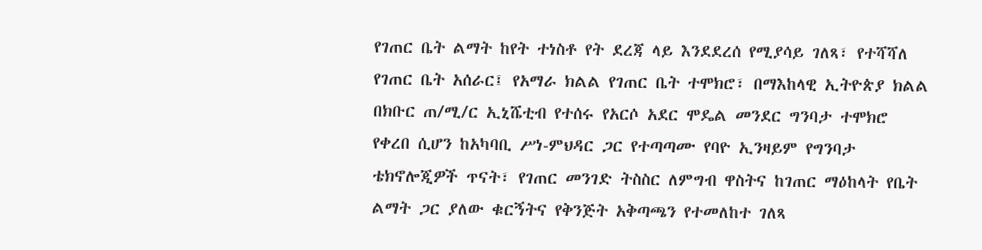የገጠር ቤት ልማት ከየት ተነስቶ የት ደረጃ ላይ እንደደረሰ የሚያሳይ ገለጻ፣ የተሻሻለ የገጠር ቤት አሰራር፤ የአማራ ክልል የገጠር ቤት ተሞክሮ፣ በማእከላዊ ኢትዮጵያ ክልል በክቡር ጠ/ሚ/ር ኢኒሼቲብ የተሰሩ የአርሶ አደር ሞዴል መንደር ግንባታ ተሞክሮ የቀረበ ሲሆን ከአካባቢ ሥነ-ምህዳር ጋር የተጣጣሙ የባዮ ኢንዛይም የግንባታ ቴክኖሎጂዎች ጥናት፣ የገጠር መንገድ ትስስር ለምግብ ዋስትና ከገጠር ማዕከላት የቤት ልማት ጋር ያለው ቁርኝትና የቅንጅት አቅጣጫን የተመለከተ ገለጻ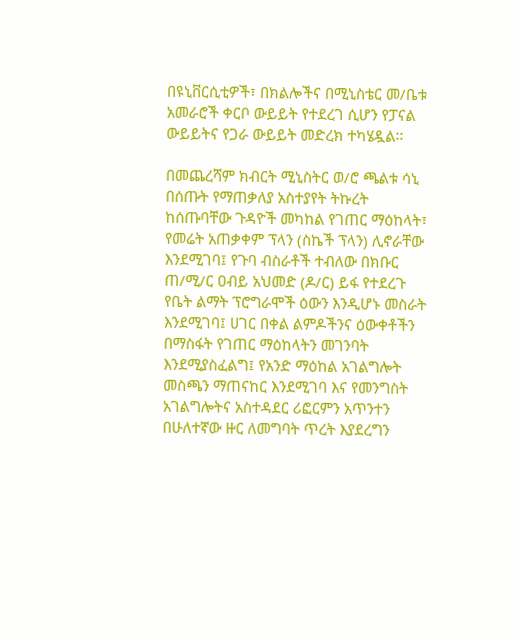በዩኒቨርሲቲዎች፣ በክልሎችና በሚኒስቴር መ/ቤቱ አመራሮች ቀርቦ ውይይት የተደረገ ሲሆን የፓናል ውይይትና የጋራ ውይይት መድረክ ተካሄዷል፡፡

በመጨረሻም ክብርት ሚኒስትር ወ/ሮ ጫልቱ ሳኒ በሰጡት የማጠቃለያ አስተያየት ትኩረት ከሰጡባቸው ጉዳዮች መካከል የገጠር ማዕከላት፣ የመሬት አጠቃቀም ፕላን (ስኬች ፕላን) ሊኖራቸው እንደሚገባ፤ የጉባ ብስራቶች ተብለው በክቡር ጠ/ሚ/ር ዐብይ አህመድ (ዶ/ር) ይፋ የተደረጉ የቤት ልማት ፕሮግራሞች ዕውን እንዲሆኑ መስራት እንደሚገባ፤ ሀገር በቀል ልምዶችንና ዕውቀቶችን በማስፋት የገጠር ማዕከላትን መገንባት እንደሚያስፈልግ፤ የአንድ ማዕከል አገልግሎት መስጫን ማጠናከር እንደሚገባ እና የመንግስት አገልግሎትና አስተዳደር ሪፎርምን አጥንተን በሁለተኛው ዙር ለመግባት ጥረት እያደረግን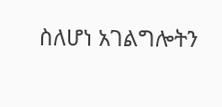ስለሆነ አገልግሎትን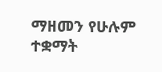ማዘመን የሁሉም ተቋማት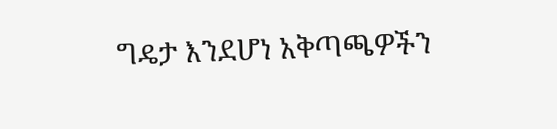ግዴታ እንደሆነ አቅጣጫዎችን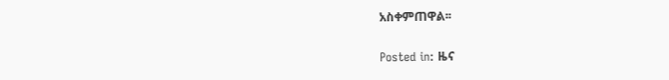አስቀምጠዋል፡፡

Posted in: ዜና